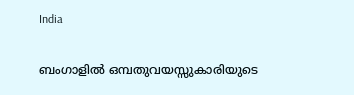India

ബംഗാളിൽ ഒമ്പതുവയസ്സുകാരിയുടെ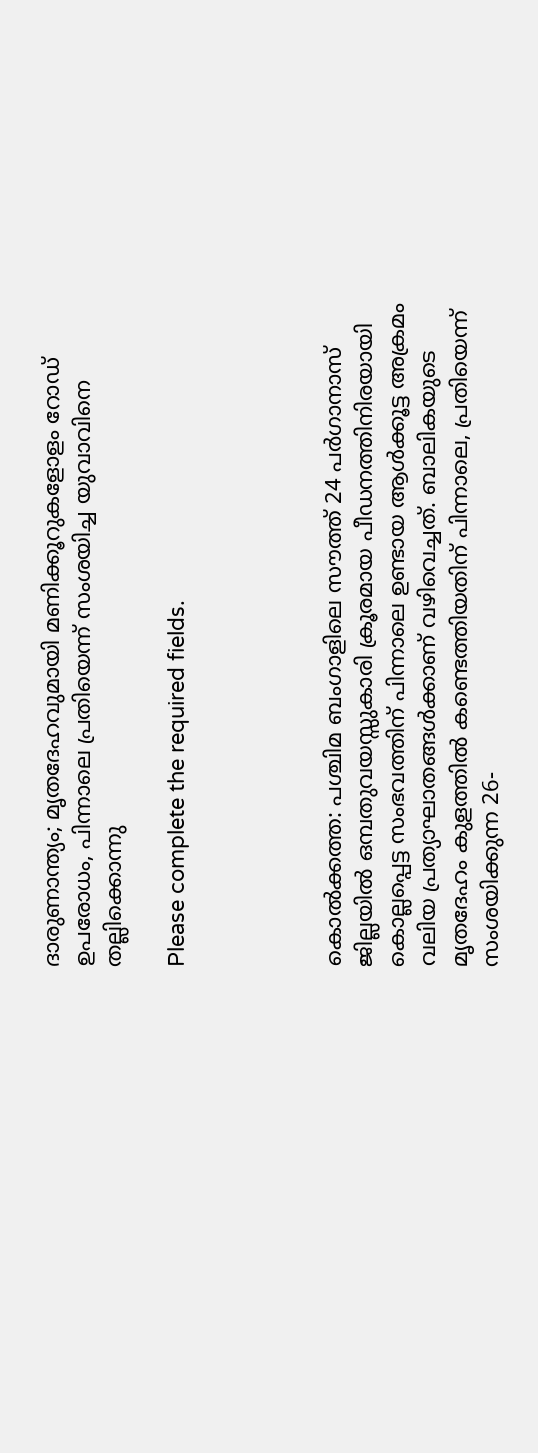ദാരുണാന്ത്യം; മൃതദേഹവുമായി മണിക്കൂറുകളോളം റോഡ് ഉപരോധം, പിന്നാലെ പ്രതിയെന്ന് സംശയിച്ച യുവാവിനെ തല്ലിക്കൊന്നു

Please complete the required fields.




കൊൽക്കത്ത: പശ്ചിമ ബംഗാളിലെ സൗത്ത് 24 പർഗാനാസ് ജില്ലയിൽ ഒമ്പതുവയസ്സുകാരി ക്രൂരമായ പീഡനത്തിനിരയായി കൊല്ലപ്പെട്ട സംഭവത്തിന് പിന്നാലെ ഉണ്ടായ ആൾക്കൂട്ട അക്രമം വലിയ പ്രത്യാഘാതങ്ങൾക്കാണ് വഴിവെച്ചത്. ബാലികയുടെ മൃതദേഹം കുളത്തിൽ കണ്ടെത്തിയതിന് പിന്നാലെ, പ്രതിയെന്ന് സംശയിക്കുന്ന 26-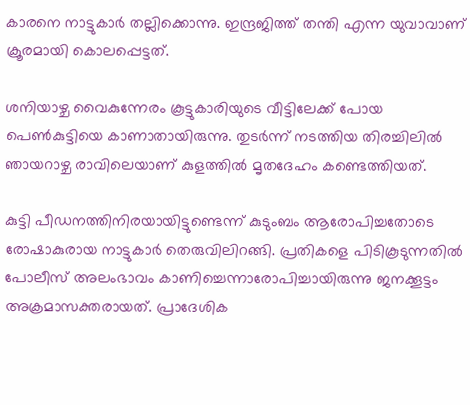കാരനെ നാട്ടുകാർ തല്ലിക്കൊന്നു. ഇന്ദ്രജിത്ത് തന്തി എന്ന യുവാവാണ് ക്രൂരമായി കൊലപ്പെട്ടത്.

ശനിയാഴ്ച വൈകുന്നേരം കൂട്ടുകാരിയുടെ വീട്ടിലേക്ക് പോയ പെൺകുട്ടിയെ കാണാതായിരുന്നു. തുടർന്ന് നടത്തിയ തിരച്ചിലിൽ ഞായറാഴ്ച രാവിലെയാണ് കുളത്തിൽ മൃതദേഹം കണ്ടെത്തിയത്.

കുട്ടി പീഡനത്തിനിരയായിട്ടുണ്ടെന്ന് കുടുംബം ആരോപിച്ചതോടെ രോഷാകുരായ നാട്ടുകാർ തെരുവിലിറങ്ങി. പ്രതികളെ പിടികൂടുന്നതിൽ പോലീസ് അലംഭാവം കാണിച്ചെന്നാരോപിച്ചായിരുന്നു ജനക്കൂട്ടം അക്രമാസക്തരായത്. പ്രാദേശിക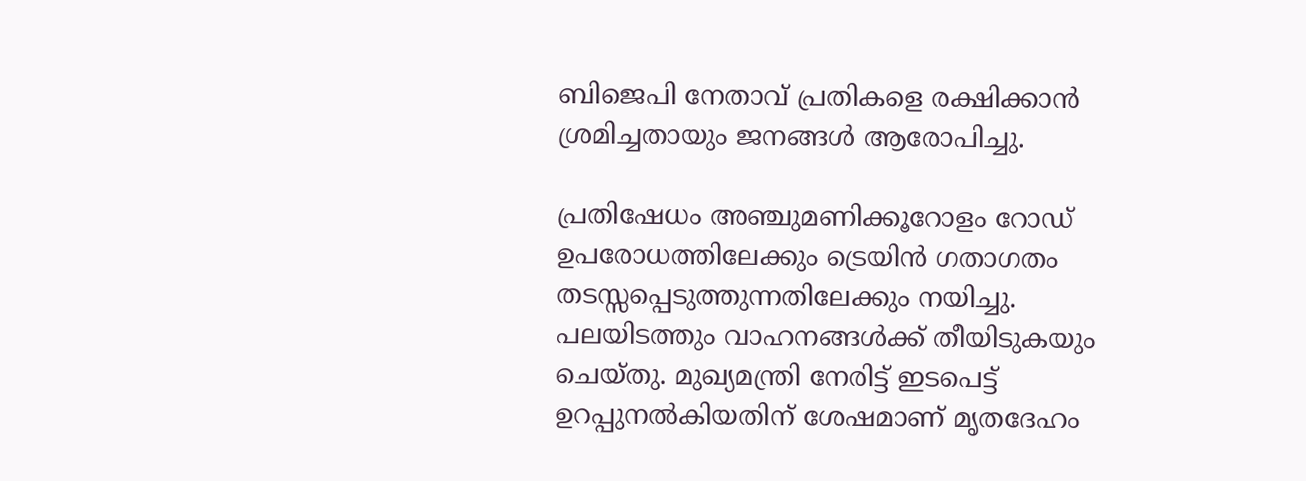ബിജെപി നേതാവ് പ്രതികളെ രക്ഷിക്കാൻ ശ്രമിച്ചതായും ജനങ്ങൾ ആരോപിച്ചു.

പ്രതിഷേധം അഞ്ചുമണിക്കൂറോളം റോഡ് ഉപരോധത്തിലേക്കും ട്രെയിൻ ഗതാഗതം തടസ്സപ്പെടുത്തുന്നതിലേക്കും നയിച്ചു. പലയിടത്തും വാഹനങ്ങൾക്ക് തീയിടുകയും ചെയ്തു. മുഖ്യമന്ത്രി നേരിട്ട് ഇടപെട്ട് ഉറപ്പുനൽകിയതിന് ശേഷമാണ് മൃതദേഹം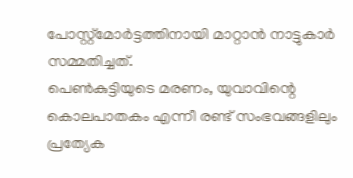പോസ്റ്റ്‌മോർട്ടത്തിനായി മാറ്റാൻ നാട്ടുകാർ സമ്മതിച്ചത്.
പെൺകുട്ടിയുടെ മരണം, യുവാവിന്റെ കൊലപാതകം എന്നീ രണ്ട് സംഭവങ്ങളിലും പ്രത്യേക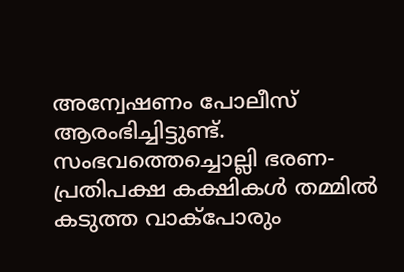അന്വേഷണം പോലീസ് ആരംഭിച്ചിട്ടുണ്ട്. സംഭവത്തെച്ചൊല്ലി ഭരണ-പ്രതിപക്ഷ കക്ഷികൾ തമ്മിൽ കടുത്ത വാക്‌പോരും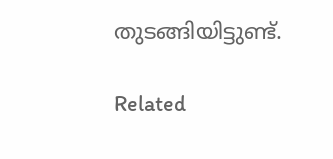തുടങ്ങിയിട്ടുണ്ട്.

Related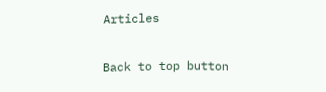Articles

Back to top button